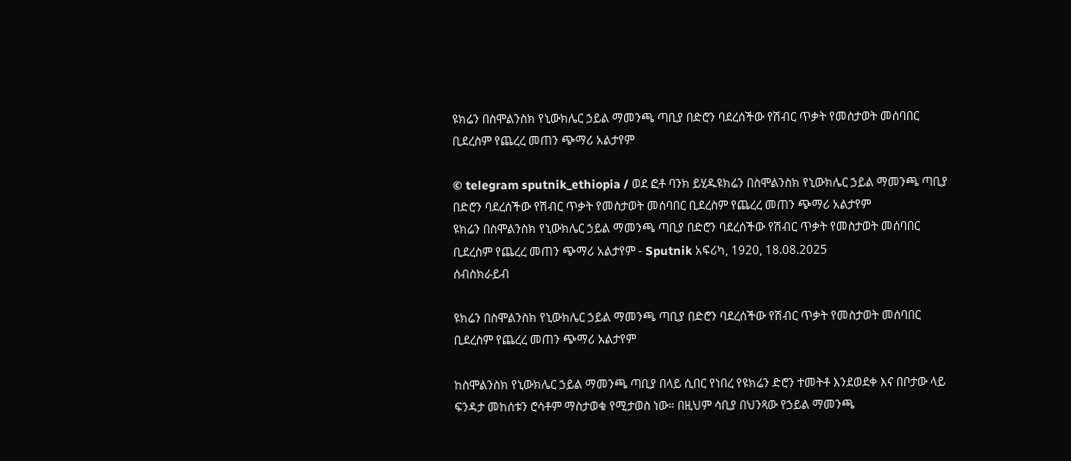ዩክሬን በስሞልንስክ የኒውክሌር ኃይል ማመንጫ ጣቢያ በድሮን ባደረሰችው የሽብር ጥቃት የመስታወት መሰባበር ቢደረስም የጨረረ መጠን ጭማሪ አልታየም

© telegram sputnik_ethiopia / ወደ ፎቶ ባንክ ይሂዱዩክሬን በስሞልንስክ የኒውክሌር ኃይል ማመንጫ ጣቢያ በድሮን ባደረሰችው የሽብር ጥቃት የመስታወት መሰባበር ቢደረስም የጨረረ መጠን ጭማሪ አልታየም
ዩክሬን በስሞልንስክ የኒውክሌር ኃይል ማመንጫ ጣቢያ በድሮን ባደረሰችው የሽብር ጥቃት የመስታወት መሰባበር ቢደረስም የጨረረ መጠን ጭማሪ አልታየም - Sputnik አፍሪካ, 1920, 18.08.2025
ሰብስክራይብ

ዩክሬን በስሞልንስክ የኒውክሌር ኃይል ማመንጫ ጣቢያ በድሮን ባደረሰችው የሽብር ጥቃት የመስታወት መሰባበር ቢደረስም የጨረረ መጠን ጭማሪ አልታየም

ከስሞልንስክ የኒውክሌር ኃይል ማመንጫ ጣቢያ በላይ ሲበር የነበረ የዩክሬን ድሮን ተመትቶ እንደወደቀ እና በቦታው ላይ ፍንዳታ መከሰቱን ሮሳቶም ማስታወቁ የሚታወስ ነው። በዚህም ሳቢያ በህንጻው የኃይል ማመንጫ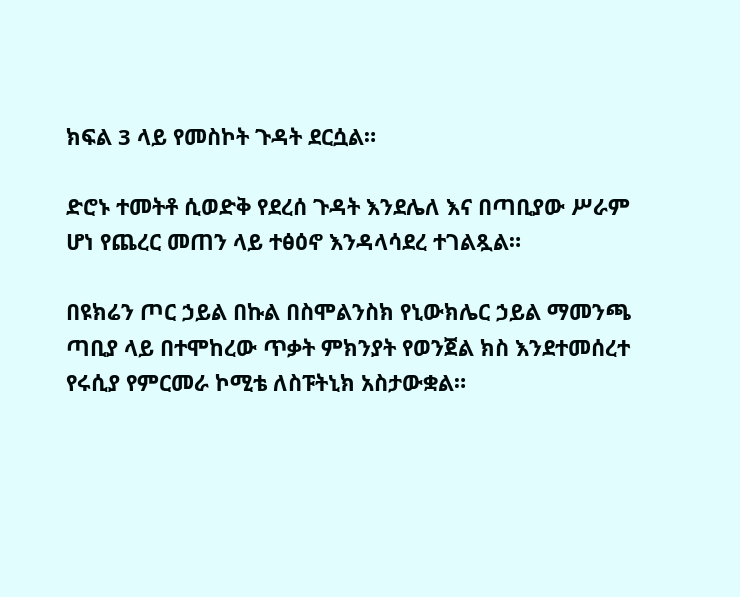ክፍል 3 ላይ የመስኮት ጉዳት ደርሷል።

ድሮኑ ተመትቶ ሲወድቅ የደረሰ ጉዳት እንደሌለ እና በጣቢያው ሥራም ሆነ የጨረር መጠን ላይ ተፅዕኖ እንዳላሳደረ ተገልጿል።

በዩክሬን ጦር ኃይል በኩል በስሞልንስክ የኒውክሌር ኃይል ማመንጫ ጣቢያ ላይ በተሞከረው ጥቃት ምክንያት የወንጀል ክስ እንደተመሰረተ የሩሲያ የምርመራ ኮሚቴ ለስፑትኒክ አስታውቋል።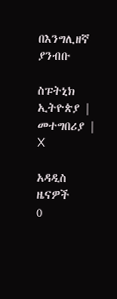በእንግሊዘኛ ያንብቡ

ስፑትኒክ ኢትዮጵያ | መተግበሪያ | X

አዳዲስ ዜናዎች
0